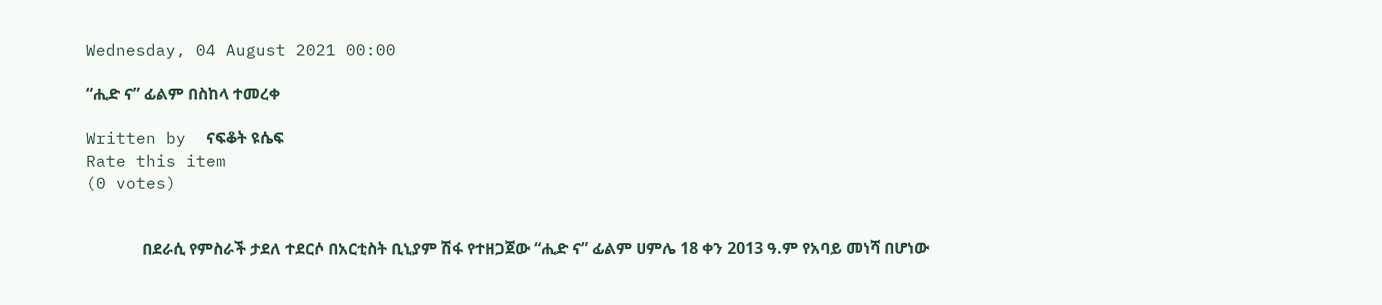Wednesday, 04 August 2021 00:00

“ሒድ ና” ፊልም በስከላ ተመረቀ

Written by  ናፍቆት ዩሴፍ
Rate this item
(0 votes)


              በደራሲ የምስራች ታደለ ተደርሶ በአርቲስት ቢኒያም ሽፋ የተዘጋጀው “ሒድ ና” ፊልም ሀምሌ 18 ቀን 2013 ዓ.ም የአባይ መነሻ በሆነው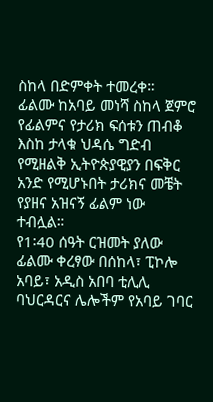ስከላ በድምቀት ተመረቀ።
ፊልሙ ከአባይ መነሻ ስከላ ጀምሮ የፊልምና የታሪክ ፍሰቱን ጠብቆ እስከ ታላቁ ህዳሴ ግድብ የሚዘልቅ ኢትዮጵያዊያን በፍቅር አንድ የሚሆኑበት ታሪክና መቼት የያዘና አዝናኝ ፊልም ነው ተብሏል።
የ1፡40 ሰዓት ርዝመት ያለው ፊልሙ ቀረፃው በሰከላ፣ ፒኮሎ አባይ፣ አዲስ አበባ ቲሊሊ ባህርዳርና ሌሎችም የአባይ ገባር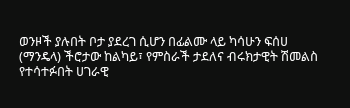ወንዞች ያሉበት ቦታ ያደረገ ሲሆን በፊልሙ ላይ ካሳሁን ፍሰሀ (ማንዴላ) ችሮታው ከልካይ፣ የምስራች ታደለና ብሩክታዊት ሽመልስ የተሳተፉበት ሀገራዊ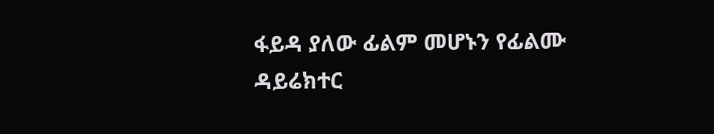ፋይዳ ያለው ፊልም መሆኑን የፊልሙ ዳይሬክተር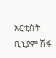አርቲስት ቢኒያም ሽፋ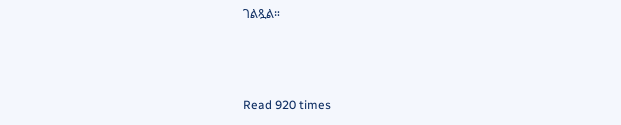ገልጿል።



Read 920 times